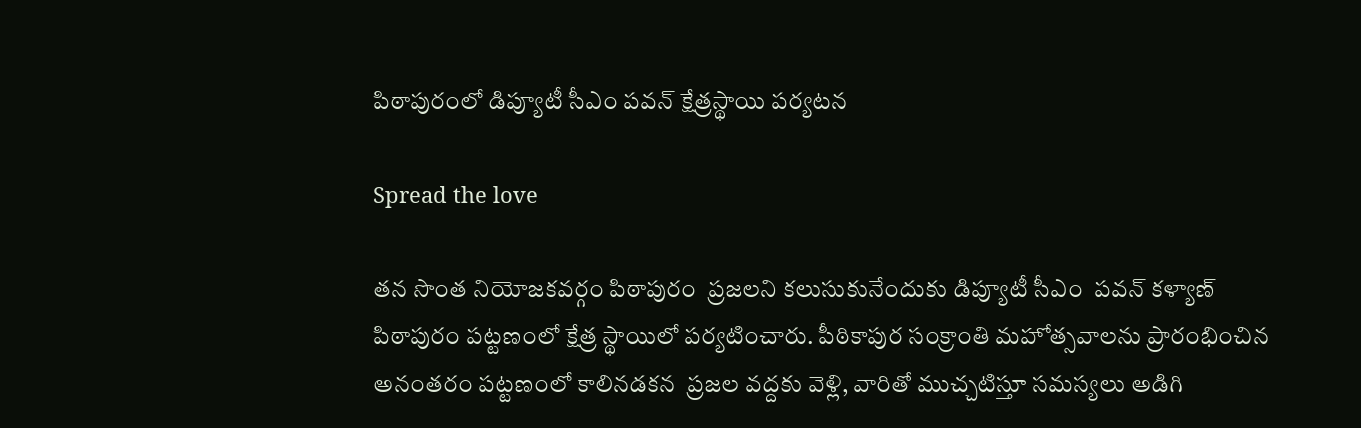పిఠాపురంలో డిప్యూటీ సీఎం పవన్ క్షేత్రస్థాయి పర్యటన

Spread the love

తన సొంత నియోజకవర్గం పిఠాపురం  ప్రజలని కలుసుకునేందుకు డిప్యూటీ సీఎం  పవన్ కళ్యాణ్ పిఠాపురం పట్టణంలో క్షేత్ర స్థాయిలో పర్యటించారు. పీఠికాపుర సంక్రాంతి మహోత్సవాలను ప్రారంభించిన అనంతరం పట్టణంలో కాలినడకన  ప్రజల వద్దకు వెళ్లి, వారితో ముచ్చటిస్తూ సమస్యలు అడిగి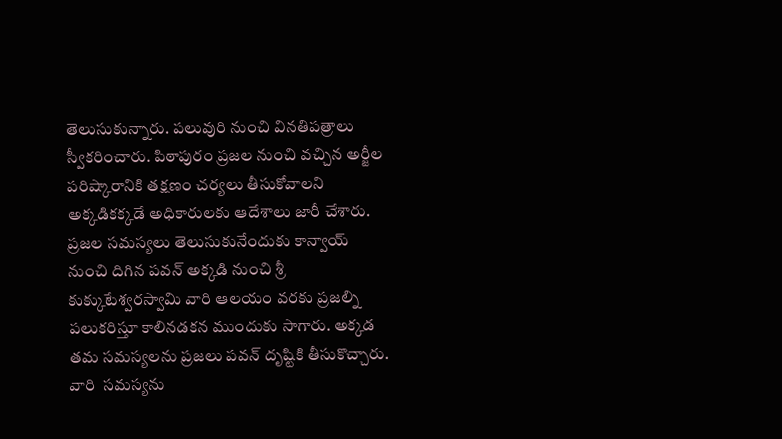తెలుసుకున్నారు. పలువురి నుంచి వినతిపత్రాలు స్వీకరించారు. పిఠాపురం ప్రజల నుంచి వచ్చిన అర్జీల పరిష్కారానికి తక్షణం చర్యలు తీసుకోవాలని అక్కడికక్కడే అధికారులకు ఆదేశాలు జారీ చేశారు. ప్రజల సమస్యలు తెలుసుకునేందుకు కాన్వాయ్  నుంచి దిగిన పవన్ అక్కడి నుంచి శ్రీ కుక్కుటేశ్వరస్వామి వారి ఆలయం వరకు ప్రజల్ని పలుకరిస్తూ కాలినడకన ముందుకు సాగారు. అక్కడ తమ సమస్యలను ప్రజలు పవన్ దృష్టికి తీసుకొచ్చారు. వారి  సమస్యను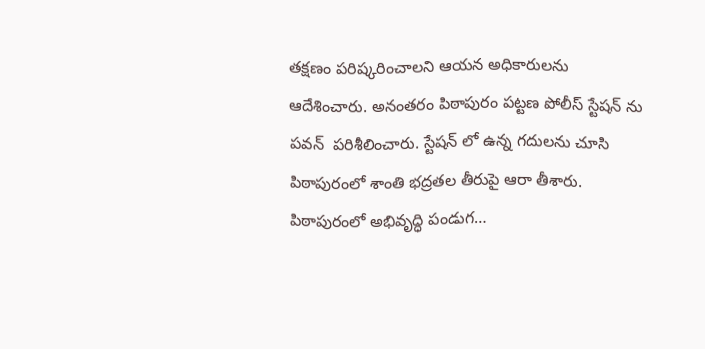తక్షణం పరిష్కరించాలని ఆయన అధికారులను ఆదేశించారు. అనంతరం పిఠాపురం పట్టణ పోలీస్ స్టేషన్ ను పవన్  పరిశీలించారు. స్టేషన్ లో ఉన్న గదులను చూసి పిఠాపురంలో శాంతి భద్రతల తీరుపై ఆరా తీశారు. పిఠాపురంలో అభివృద్ధి పండుగ…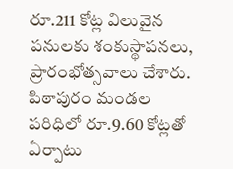రూ.211 కోట్ల విలువైన పనులకు శంకుస్థాపనలు, ప్రారంభోత్సవాలు చేశారు. పిఠాపురం మండల పరిధిలో రూ.9.60 కోట్లతో ఏర్పాటు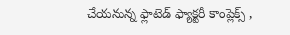చేయనున్న ఫ్లాటెడ్ ఫ్యాక్టరీ కాంప్లెక్స్ ,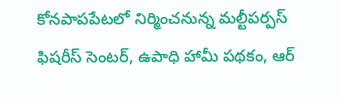కోనపాపపేటలో నిర్మించనున్న మల్టీపర్పస్ ఫిషరీస్ సెంటర్, ఉపాధి హామీ పథకం, ఆర్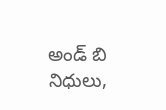అండ్ బి నిధులు,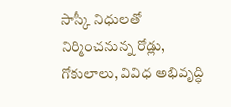సాస్కీ నిధులతో నిర్మించనున్న రోడ్లు, గోకులాలు, వివిధ అభివృద్ధి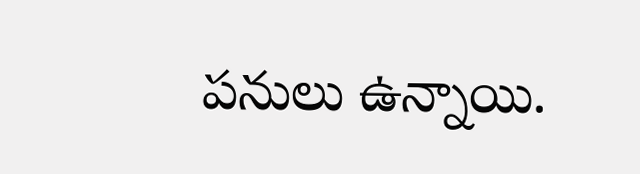పనులు ఉన్నాయి.